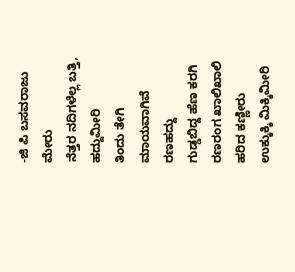-ಜಿ ಪಿ ಬಸವರಾಜು
ಮೇರು
ನೆತ್ತರ ನದಿಗಳೆಲ್ಲ ಬತ್ತಿ, ಹದ್ದುಮೀರಿ
ತಿಂದು ತೇಗಿ ಮಾಯವಾಗಿವೆ ರಣಹದ್ದು
ಗುಡ್ಡಬಿದ್ದ ಹೆಣ ಕರಗಿ ರಣರಂಗ ಖಾಲಿಖಾಲಿ
ಹರಿದ ಕಣ್ಣೀರು ಉಕ್ಕುಕ್ಕಿ ಮಿಕ್ಕಿಮೀರಿ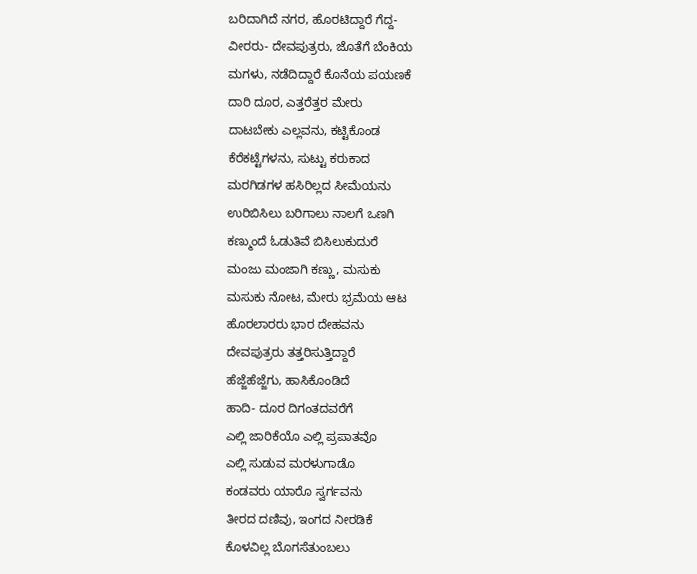ಬರಿದಾಗಿದೆ ನಗರ, ಹೊರಟಿದ್ದಾರೆ ಗೆದ್ದ-
ವೀರರು- ದೇವಪುತ್ರರು, ಜೊತೆಗೆ ಬೆಂಕಿಯ
ಮಗಳು, ನಡೆದಿದ್ದಾರೆ ಕೊನೆಯ ಪಯಣಕೆ
ದಾರಿ ದೂರ, ಎತ್ತರೆತ್ತರ ಮೇರು
ದಾಟಬೇಕು ಎಲ್ಲವನು, ಕಟ್ಟಿಕೊಂಡ
ಕೆರೆಕಟ್ಟೆಗಳನು, ಸುಟ್ಟು ಕರುಕಾದ
ಮರಗಿಡಗಳ ಹಸಿರಿಲ್ಲದ ಸೀಮೆಯನು
ಉರಿಬಿಸಿಲು ಬರಿಗಾಲು ನಾಲಗೆ ಒಣಗಿ
ಕಣ್ಮುಂದೆ ಓಡುತಿವೆ ಬಿಸಿಲುಕುದುರೆ
ಮಂಜು ಮಂಜಾಗಿ ಕಣ್ಣು, ಮಸುಕು
ಮಸುಕು ನೋಟ, ಮೇರು ಭ್ರಮೆಯ ಆಟ
ಹೊರಲಾರರು ಭಾರ ದೇಹವನು
ದೇವಪುತ್ರರು ತತ್ತರಿಸುತ್ತಿದ್ದಾರೆ
ಹೆಜ್ಜೆಹೆಜ್ಜೆಗು, ಹಾಸಿಕೊಂಡಿದೆ
ಹಾದಿ- ದೂರ ದಿಗಂತದವರೆಗೆ
ಎಲ್ಲಿ ಜಾರಿಕೆಯೊ ಎಲ್ಲಿ ಪ್ರಪಾತವೊ
ಎಲ್ಲಿ ಸುಡುವ ಮರಳುಗಾಡೊ
ಕಂಡವರು ಯಾರೊ ಸ್ವರ್ಗವನು
ತೀರದ ದಣಿವು, ಇಂಗದ ನೀರಡಿಕೆ
ಕೊಳವಿಲ್ಲ ಬೊಗಸೆತುಂಬಲು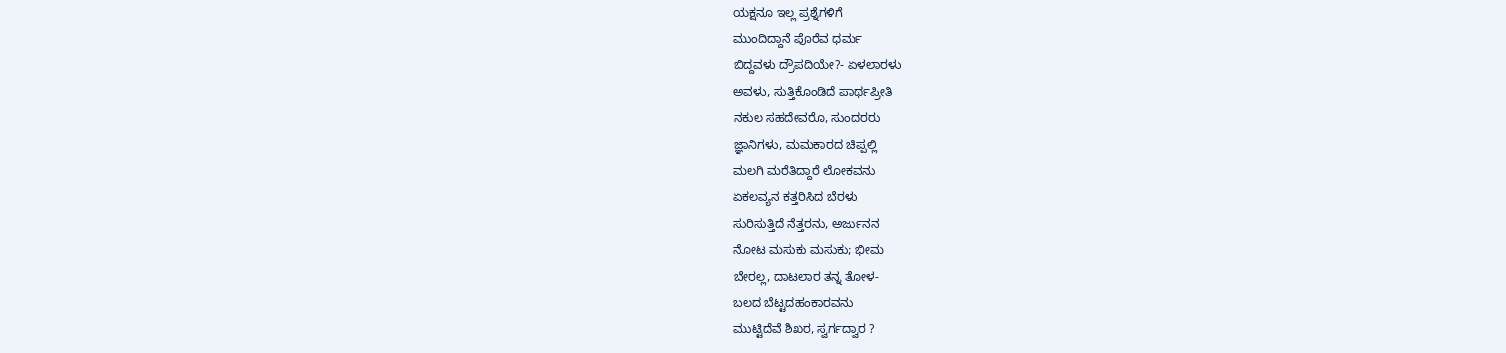ಯಕ್ಷನೂ ಇಲ್ಲ ಪ್ರಶ್ನೆಗಳಿಗೆ
ಮುಂದಿದ್ದಾನೆ ಪೊರೆವ ಧರ್ಮ
ಬಿದ್ದವಳು ದ್ರೌಪದಿಯೇ?- ಏಳಲಾರಳು
ಅವಳು, ಸುತ್ತಿಕೊಂಡಿದೆ ಪಾರ್ಥಪ್ರೀತಿ
ನಕುಲ ಸಹದೇವರೊ, ಸುಂದರರು
ಜ್ಞಾನಿಗಳು, ಮಮಕಾರದ ಚಿಪ್ಪಲ್ಲಿ
ಮಲಗಿ ಮರೆತಿದ್ದಾರೆ ಲೋಕವನು
ಏಕಲವ್ಯನ ಕತ್ತರಿಸಿದ ಬೆರಳು
ಸುರಿಸುತ್ತಿದೆ ನೆತ್ತರನು, ಅರ್ಜುನನ
ನೋಟ ಮಸುಕು ಮಸುಕು; ಭೀಮ
ಬೇರಲ್ಲ, ದಾಟಲಾರ ತನ್ನ ತೋಳ-
ಬಲದ ಬೆಟ್ಟದಹಂಕಾರವನು
ಮುಟ್ಟಿದೆವೆ ಶಿಖರ, ಸ್ವರ್ಗದ್ವಾರ ?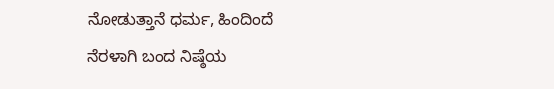ನೋಡುತ್ತಾನೆ ಧರ್ಮ, ಹಿಂದಿಂದೆ
ನೆರಳಾಗಿ ಬಂದ ನಿಷ್ಠೆಯ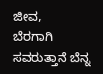ಜೀವ,
ಬೆರಗಾಗಿ ಸವರುತ್ತಾನೆ ಬೆನ್ನ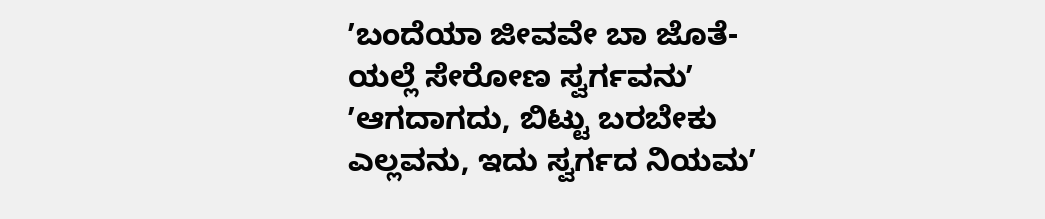ʼಬಂದೆಯಾ ಜೀವವೇ ಬಾ ಜೊತೆ-
ಯಲ್ಲೆ ಸೇರೋಣ ಸ್ವರ್ಗವನುʼ
ʼಆಗದಾಗದು, ಬಿಟ್ಟು ಬರಬೇಕು
ಎಲ್ಲವನು, ಇದು ಸ್ವರ್ಗದ ನಿಯಮʼ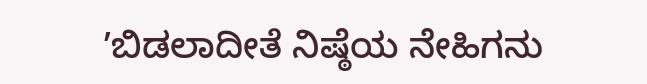ʼಬಿಡಲಾದೀತೆ ನಿಷ್ಠೆಯ ನೇಹಿಗನು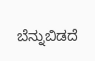ಬೆನ್ನುಬಿಡದೆ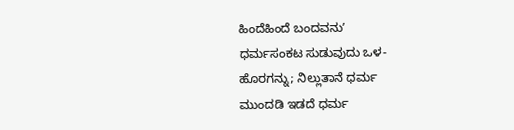ಹಿಂದೆಹಿಂದೆ ಬಂದವನುʼ
ಧರ್ಮಸಂಕಟ ಸುಡುವುದು ಒಳ-
ಹೊರಗನ್ನು; ನಿಲ್ಲುತಾನೆ ಧರ್ಮ
ಮುಂದಡಿ ಇಡದೆ ಧರ್ಮ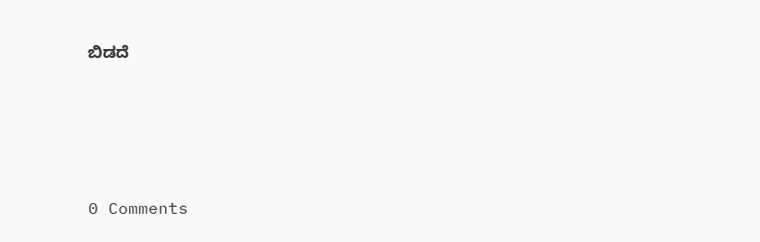ಬಿಡದೆ






0 Comments